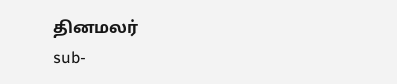தினமலர்
sub-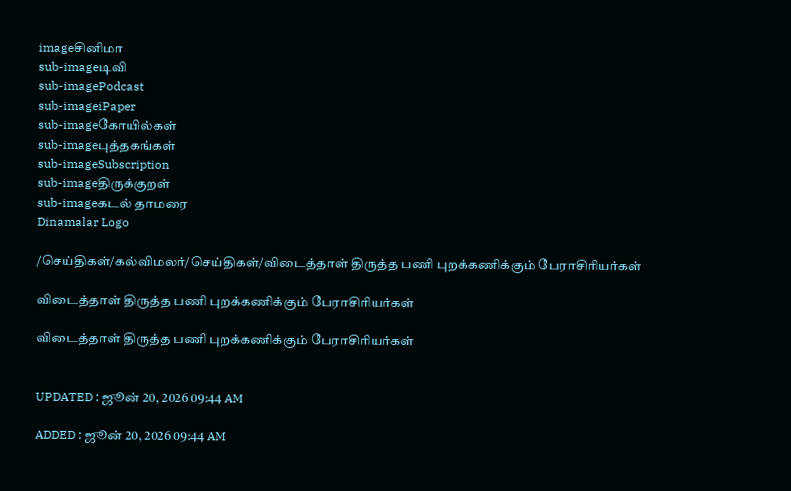imageசினிமா
sub-imageடிவி
sub-imagePodcast
sub-imageiPaper
sub-imageகோயில்கள்
sub-imageபுத்தகங்கள்
sub-imageSubscription
sub-imageதிருக்குறள்
sub-imageகடல் தாமரை
Dinamalar Logo

/செய்திகள்/கல்விமலர்/செய்திகள்/விடைத்தாள் திருத்த பணி புறக்கணிக்கும் பேராசிரியர்கள்

விடைத்தாள் திருத்த பணி புறக்கணிக்கும் பேராசிரியர்கள்

விடைத்தாள் திருத்த பணி புறக்கணிக்கும் பேராசிரியர்கள்


UPDATED : ஜூன் 20, 2026 09:44 AM

ADDED : ஜூன் 20, 2026 09:44 AM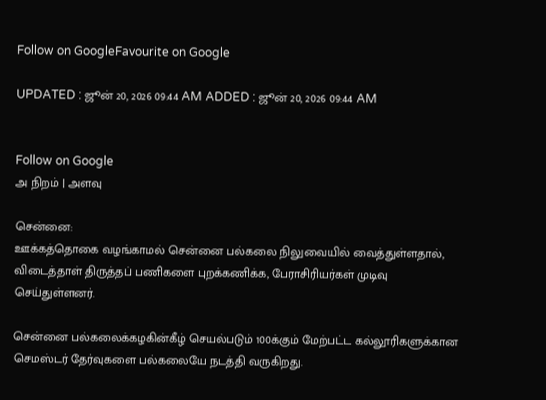Follow on GoogleFavourite on Google

UPDATED : ஜூன் 20, 2026 09:44 AM ADDED : ஜூன் 20, 2026 09:44 AM


Follow on Google
அ நிறம் | அளவு

சென்னை:
ஊக்கத்தொகை வழங்காமல் சென்னை பல்கலை நிலுவையில் வைத்துள்ளதால், விடைத்தாள் திருத்தப் பணிகளை புறக்கணிக்க, பேராசிரியர்கள் முடிவு செய்துள்ளனர்.

சென்னை பல்கலைக்கழகின்கீழ் செயல்படும் 100க்கும் மேற்பட்ட கல்லூரிகளுக்கான செமஸ்டர் தேர்வுகளை பல்கலையே நடத்தி வருகிறது.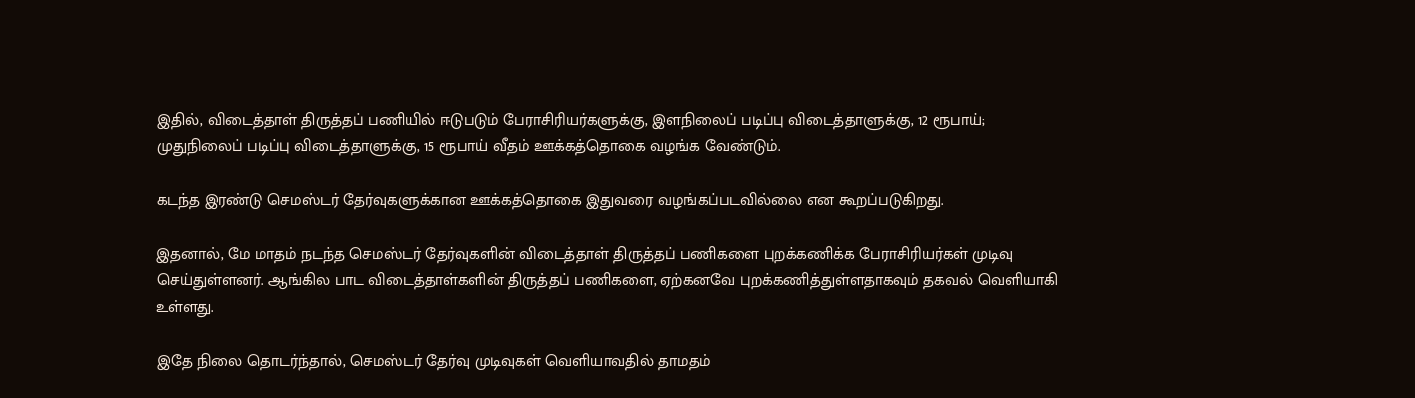இதில், விடைத்தாள் திருத்தப் பணியில் ஈடுபடும் பேராசிரியர்களுக்கு, இளநிலைப் படிப்பு விடைத்தாளுக்கு, 12 ரூபாய்; முதுநிலைப் படிப்பு விடைத்தாளுக்கு, 15 ரூபாய் வீதம் ஊக்கத்தொகை வழங்க வேண்டும்.

கடந்த இரண்டு செமஸ்டர் தேர்வுகளுக்கான ஊக்கத்தொகை இதுவரை வழங்கப்படவில்லை என கூறப்படுகிறது.

இதனால், மே மாதம் நடந்த செமஸ்டர் தேர்வுகளின் விடைத்தாள் திருத்தப் பணிகளை புறக்கணிக்க பேராசிரியர்கள் முடிவு செய்துள்ளனர். ஆங்கில பாட விடைத்தாள்களின் திருத்தப் பணிகளை, ஏற்கனவே புறக்கணித்துள்ளதாகவும் தகவல் வெளியாகி உள்ளது.

இதே நிலை தொடர்ந்தால், செமஸ்டர் தேர்வு முடிவுகள் வெளியாவதில் தாமதம்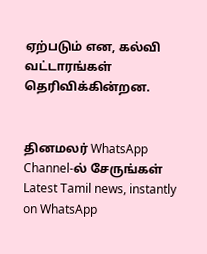ஏற்படும் என, கல்வி வட்டாரங்கள் தெரிவிக்கின்றன.


தினமலர் WhatsApp Channel-ல் சேருங்கள்
Latest Tamil news, instantly on WhatsApp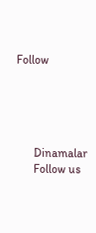Follow





      Dinamalar
      Follow us